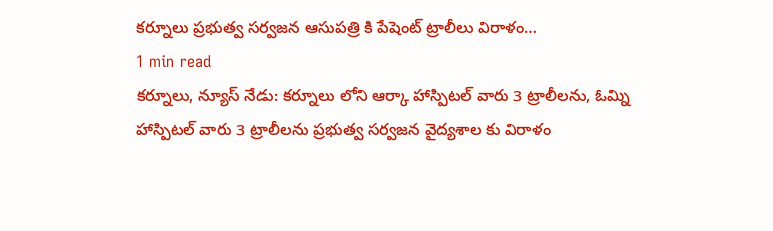కర్నూలు ప్రభుత్వ సర్వజన ఆసుపత్రి కి పేషెంట్ ట్రాలీలు విరాళం…
1 min read
కర్నూలు, న్యూస్ నేడు: కర్నూలు లోని ఆర్కా హాస్పిటల్ వారు 3 ట్రాలీలను, ఓమ్ని హాస్పిటల్ వారు 3 ట్రాలీలను ప్రభుత్వ సర్వజన వైద్యశాల కు విరాళం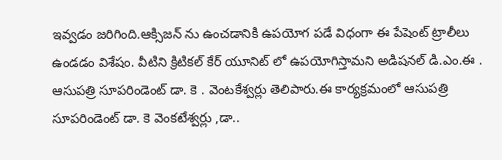ఇవ్వడం జరిగింది.ఆక్సిజన్ ను ఉంచడానికి ఉపయోగ పడే విధంగా ఈ పేషెంట్ ట్రాలీలు ఉండడం విశేషం. వీటిని క్రిటికల్ కేర్ యూనిట్ లో ఉపయోగిస్తామని అడిషనల్ డి.ఎం.ఈ . ఆసుపత్రి సూపరిండెంట్ డా. కె . వెంటకేశ్వర్లు తెలిపారు.ఈ కార్యక్రమంలో ఆసుపత్రి సూపరిండెంట్ డా. కె వెంకటేశ్వర్లు ,డా..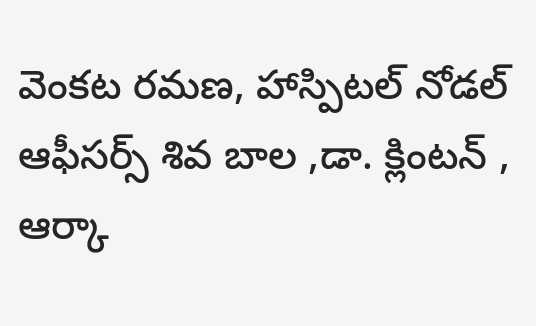వెంకట రమణ, హాస్పిటల్ నోడల్ ఆఫీసర్స్ శివ బాల ,డా. క్లింటన్ , ఆర్కా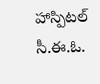హాస్పిటల్ సీ.ఈ.ఓ.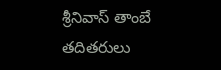శ్రీనివాస్ తాంబే తదితరులు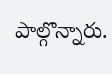పాల్గొన్నారు.